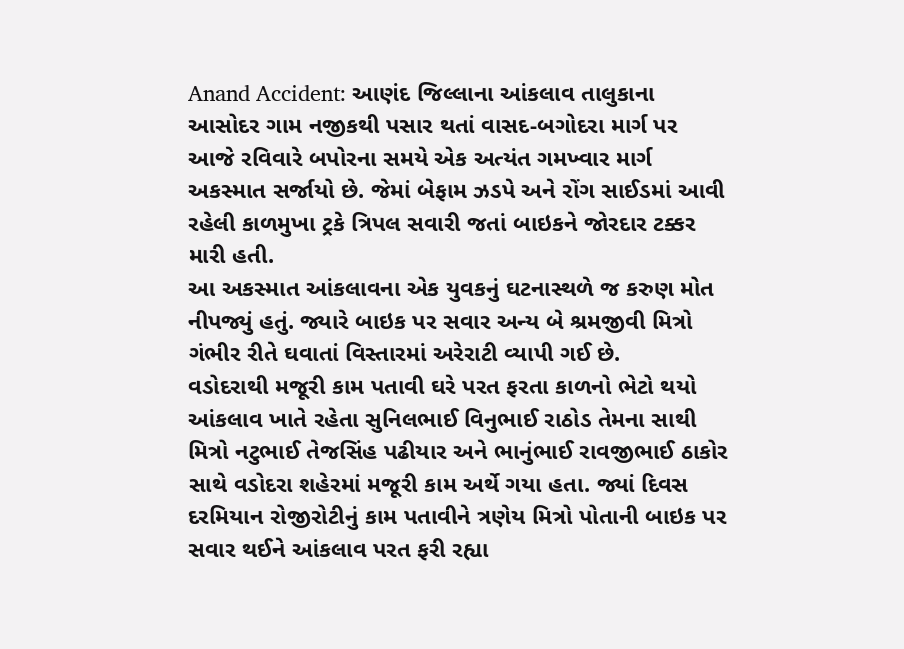Anand Accident: આણંદ જિલ્લાના આંકલાવ તાલુકાના આસોદર ગામ નજીકથી પસાર થતાં વાસદ-બગોદરા માર્ગ પર આજે રવિવારે બપોરના સમયે એક અત્યંત ગમખ્વાર માર્ગ અકસ્માત સર્જાયો છે. જેમાં બેફામ ઝડપે અને રોંગ સાઈડમાં આવી રહેલી કાળમુખા ટ્રકે ત્રિપલ સવારી જતાં બાઇકને જોરદાર ટક્કર મારી હતી.
આ અકસ્માત આંકલાવના એક યુવકનું ઘટનાસ્થળે જ કરુણ મોત નીપજ્યું હતું. જ્યારે બાઇક પર સવાર અન્ય બે શ્રમજીવી મિત્રો ગંભીર રીતે ઘવાતાં વિસ્તારમાં અરેરાટી વ્યાપી ગઈ છે.
વડોદરાથી મજૂરી કામ પતાવી ઘરે પરત ફરતા કાળનો ભેટો થયો
આંકલાવ ખાતે રહેતા સુનિલભાઈ વિનુભાઈ રાઠોડ તેમના સાથી મિત્રો નટુભાઈ તેજસિંહ પઢીયાર અને ભાનુંભાઈ રાવજીભાઈ ઠાકોર સાથે વડોદરા શહેરમાં મજૂરી કામ અર્થે ગયા હતા. જ્યાં દિવસ દરમિયાન રોજીરોટીનું કામ પતાવીને ત્રણેય મિત્રો પોતાની બાઇક પર સવાર થઈને આંકલાવ પરત ફરી રહ્યા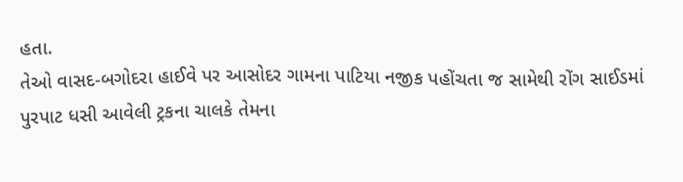હતા.
તેઓ વાસદ-બગોદરા હાઈવે પર આસોદર ગામના પાટિયા નજીક પહોંચતા જ સામેથી રોંગ સાઈડમાં પુરપાટ ધસી આવેલી ટ્રકના ચાલકે તેમના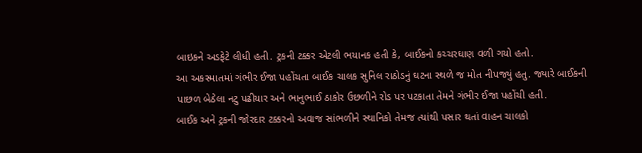બાઇકને અડફેટે લીધી હતી. ટ્રકની ટક્કર એટલી ભયાનક હતી કે, બાઈકનો કચ્ચરઘાણ વળી ગયો હતો.
આ અકસ્માતમાં ગંભીર ઈજા પહોંચતા બાઈક ચાલક સુનિલ રાઠોડનું ઘટના સ્થળે જ મોત નીપજ્યું હતુ. જ્યારે બાઈકની પાછળ બેઠેલા નટુ પઢીયાર અને ભાનુભાઈ ઠાકોર ઉછળીને રોડ પર પટકાતા તેમને ગંભીર ઈજા પહોંચી હતી.
બાઈક અને ટ્રકની જોરદાર ટક્કરનો અવાજ સાંભળીને સ્થાનિકો તેમજ ત્યાંથી પસાર થતાં વાહન ચાલકો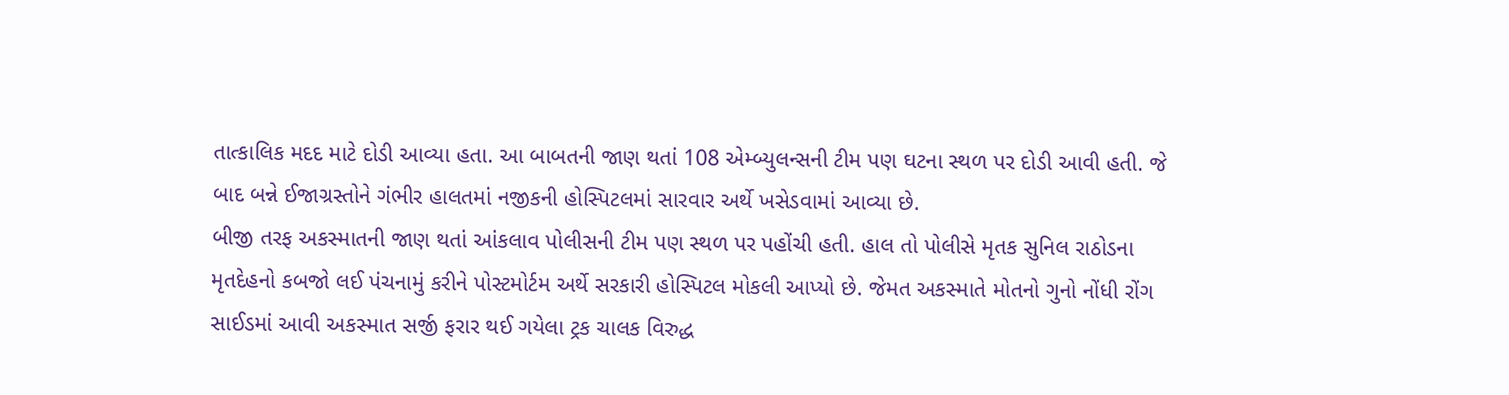તાત્કાલિક મદદ માટે દોડી આવ્યા હતા. આ બાબતની જાણ થતાં 108 એમ્બ્યુલન્સની ટીમ પણ ઘટના સ્થળ પર દોડી આવી હતી. જે બાદ બન્ને ઈજાગ્રસ્તોને ગંભીર હાલતમાં નજીકની હોસ્પિટલમાં સારવાર અર્થે ખસેડવામાં આવ્યા છે.
બીજી તરફ અકસ્માતની જાણ થતાં આંકલાવ પોલીસની ટીમ પણ સ્થળ પર પહોંચી હતી. હાલ તો પોલીસે મૃતક સુનિલ રાઠોડના મૃતદેહનો કબજો લઈ પંચનામું કરીને પોસ્ટમોર્ટમ અર્થે સરકારી હોસ્પિટલ મોકલી આપ્યો છે. જેમત અકસ્માતે મોતનો ગુનો નોંધી રોંગ સાઈડમાં આવી અકસ્માત સર્જી ફરાર થઈ ગયેલા ટ્રક ચાલક વિરુદ્ધ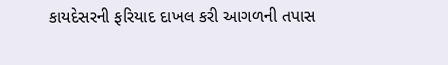કાયદેસરની ફરિયાદ દાખલ કરી આગળની તપાસ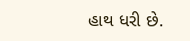હાથ ધરી છે.